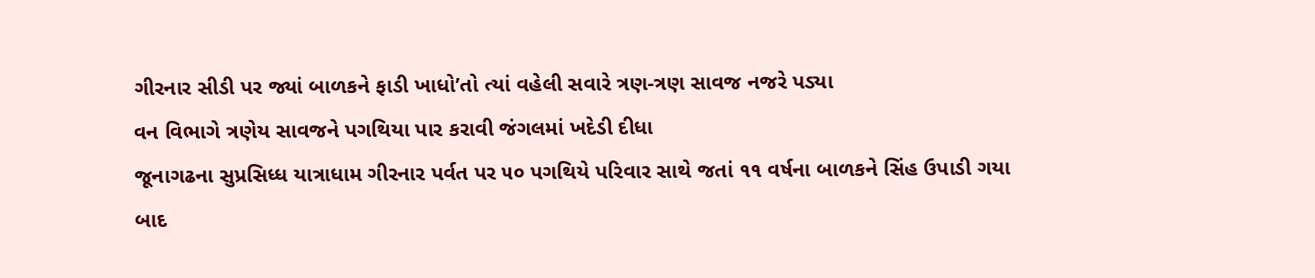ગીરનાર સીડી પર જ્યાં બાળકને ફાડી ખાધો’તો ત્યાં વહેલી સવારે ત્રણ-ત્રણ સાવજ નજરે પડ્યા
વન વિભાગે ત્રણેય સાવજને પગથિયા પાર કરાવી જંગલમાં ખદેડી દીધા
જૂનાગઢના સુપ્રસિધ્ધ યાત્રાધામ ગીરનાર પર્વત પર ૫૦ પગથિયે પરિવાર સાથે જતાં ૧૧ વર્ષના બાળકને સિંહ ઉપાડી ગયા બાદ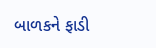બાળકને ફાડી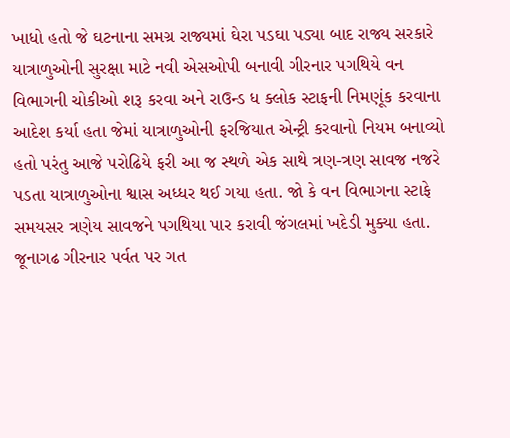ખાધો હતો જે ઘટનાના સમગ્ર રાજ્યમાં ઘેરા પડઘા પડ્યા બાદ રાજ્ય સરકારે યાત્રાળુઓની સુરક્ષા માટે નવી એસઓપી બનાવી ગીરનાર પગથિયે વન વિભાગની ચોકીઓ શરૂ કરવા અને રાઉન્ડ ધ ક્લોક સ્ટાફની નિમણૂંક કરવાના આદેશ કર્યા હતા જેમાં યાત્રાળુઓની ફરજિયાત એન્ટ્રી કરવાનો નિયમ બનાવ્યો હતો પરંતુ આજે પરોઢિયે ફરી આ જ સ્થળે એક સાથે ત્રણ-ત્રણ સાવજ નજરે પડતા યાત્રાળુઓના શ્વાસ અધ્ધર થઈ ગયા હતા. જો કે વન વિભાગના સ્ટાફે સમયસર ત્રણેય સાવજને પગથિયા પાર કરાવી જંગલમાં ખદેડી મુક્યા હતા.
જૂનાગઢ ગીરનાર પર્વત પર ગત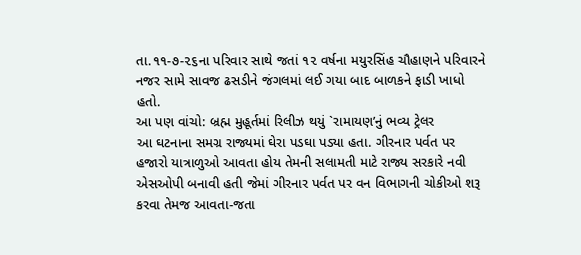તા.૧૧-૭-૨૬ના પરિવાર સાથે જતાં ૧૨ વર્ષના મયુરસિંહ ચૌહાણને પરિવારને નજર સામે સાવજ ઢસડીને જંગલમાં લઈ ગયા બાદ બાળકને ફાડી ખાધો હતો.
આ પણ વાંચો: બ્રહ્મ મુહૂર્તમાં રિલીઝ થયું `રામાયણ’નું ભવ્ય ટ્રેલર
આ ઘટનાના સમગ્ર રાજ્યમાં ઘેરા પડઘા પડ્યા હતા. ગીરનાર પર્વત પર હજારો યાત્રાળુઓ આવતા હોય તેમની સલામતી માટે રાજ્ય સરકારે નવી એસઓપી બનાવી હતી જેમાં ગીરનાર પર્વત પર વન વિભાગની ચોકીઓ શરૂ કરવા તેમજ આવતા-જતા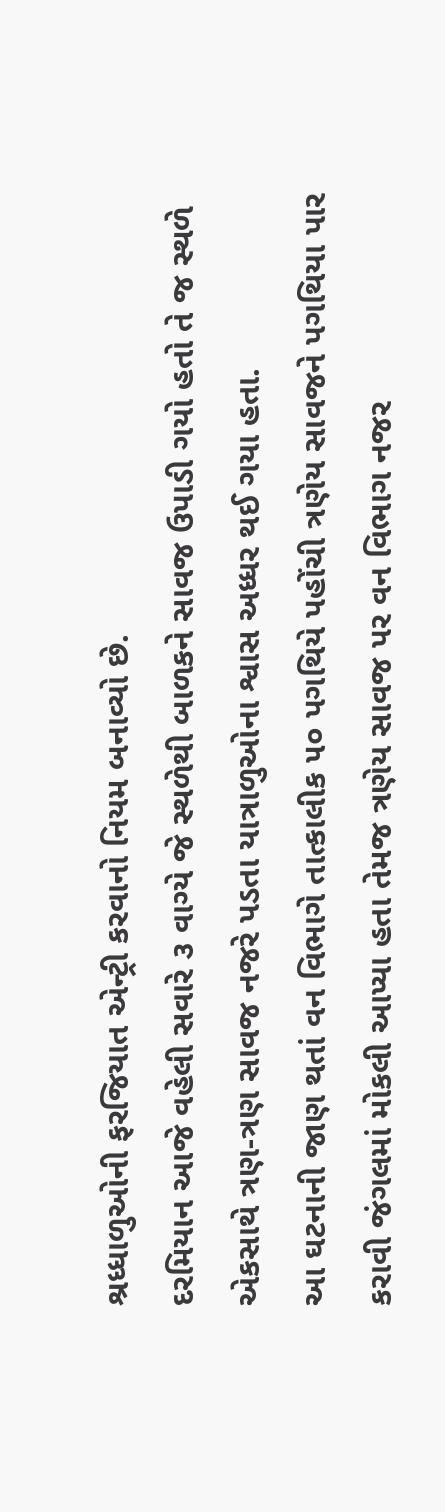શ્રધ્ધાળુઓની ફરજિયાત એન્ટ્રી કરવાનો નિયમ બનાવ્યો છે.
દરમિયાન આજે વહેલી સવારે ૩ વાગ્યે જે સ્થળેથી બાળકને સાવજ ઉપાડી ગયો હતો તે જ સ્થળે એકસાથે ત્રણ-ત્રણ સાવજ નજરે પડતા યાત્રાળુઓના શ્વાસ અધ્ધર થઈ ગયા હતા.
આ ઘટનાની જાણ થતાં વન વિભાગે તાત્કાલીક ૫૦ પગથિયે પહોંચી ત્રણેય સાવજને પગથિયા પાર કરાવી જંગલમાં મોકલી આપ્યા હતા તેમજ ત્રણેય સાવજ પર વન વિભાગ નજર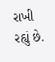રાખી રહ્યું છે.